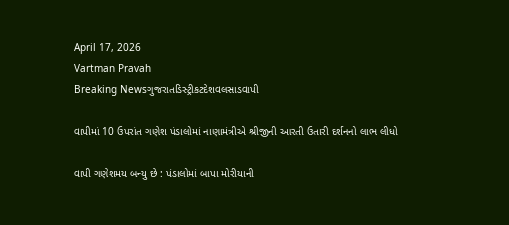April 17, 2026
Vartman Pravah
Breaking Newsગુજરાતડિસ્ટ્રીકટદેશવલસાડવાપી

વાપીમાં 10 ઉપરાંત ગણેશ પંડાલોમાં નાણામંત્રીએ શ્રીજીની આરતી ઉતારી દર્શનનો લાભ લીધો

વાપી ગણેશમય બન્‍યુ છે : પંડાલોમાં બાપા મોરીયાની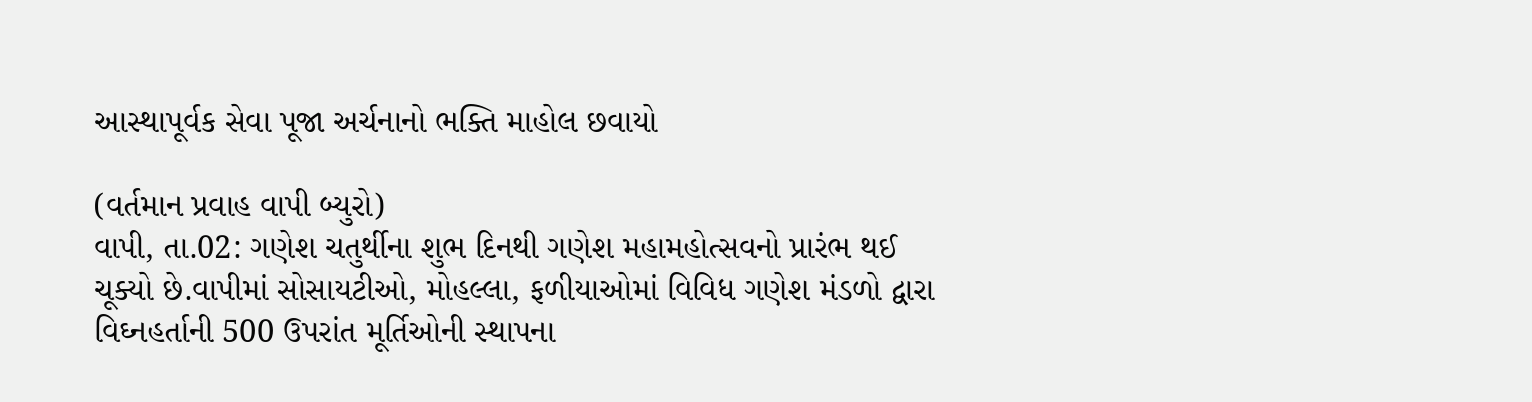આસ્‍થાપૂર્વક સેવા પૂજા અર્ચનાનો ભક્‍તિ માહોલ છવાયો

(વર્તમાન પ્રવાહ વાપી બ્‍યુરો)
વાપી, તા.02: ગણેશ ચતુર્થીના શુભ દિનથી ગણેશ મહામહોત્‍સવનો પ્રારંભ થઈ ચૂક્‍યો છે.વાપીમાં સોસાયટીઓ, મોહલ્લા, ફળીયાઓમાં વિવિધ ગણેશ મંડળો દ્વારા વિઘ્‍નહર્તાની 500 ઉપરાંત મૂર્તિઓની સ્‍થાપના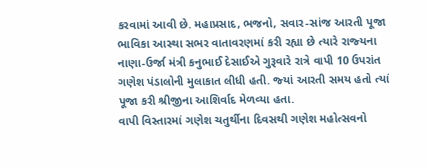કરવામાં આવી છે. મહાપ્રસાદ, ભજનો, સવાર-સાંજ આરતી પૂજા ભાવિકા આસ્‍થા સભર વાતાવરણમાં કરી રહ્યા છે ત્‍યારે રાજ્‍યના નાણા-ઉર્જા મંત્રી કનુભાઈ દેસાઈએ ગુરૂવારે રાત્રે વાપી 10 ઉપરાંત ગણેશ પંડાલોની મુલાકાત લીધી હતી. જ્‍યાં આરતી સમય હતો ત્‍યાં પૂજા કરી શ્રીજીના આશિર્વાદ મેળવ્‍યા હતા.
વાપી વિસ્‍તારમાં ગણેશ ચતુર્થીના દિવસથી ગણેશ મહોત્‍સવનો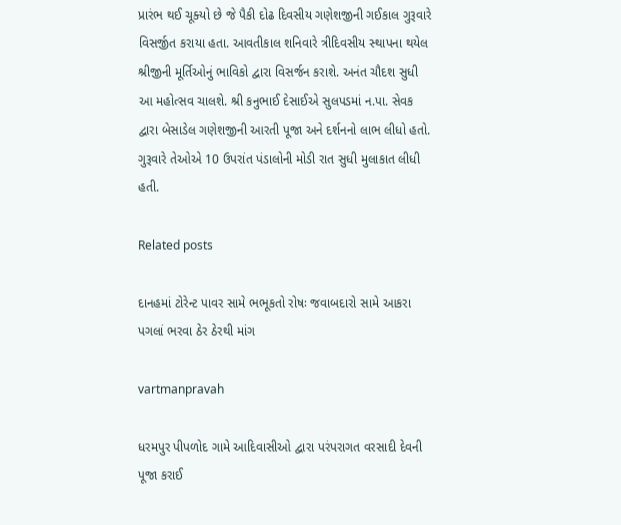પ્રારંભ થઈ ચૂક્‍યો છે જે પૈકી દોઢ દિવસીય ગણેશજીની ગઈકાલ ગુરૂવારે વિસર્જીત કરાયા હતા. આવતીકાલ શનિવારે ત્રીદિવસીય સ્‍થાપના થયેલ શ્રીજીની મૂર્તિઓનું ભાવિકો દ્વારા વિસર્જન કરાશે. અનંત ચૌદશ સુધી આ મહોત્‍સવ ચાલશે. શ્રી કનુભાઈ દેસાઈએ સુલપડમાં ન.પા. સેવક દ્વારા બેસાડેલ ગણેશજીની આરતી પૂજા અને દર્શનનો લાભ લીધો હતો. ગુરૂવારે તેઓએ 10 ઉપરાંત પંડાલોની મોડી રાત સુધી મુલાકાત લીધી હતી.

Related posts

દાનહમાં ટોરેન્‍ટ પાવર સામે ભભૂકતો રોષઃ જવાબદારો સામે આકરા પગલાં ભરવા ઠેર ઠેરથી માંગ

vartmanpravah

ધરમપુર પીપળોદ ગામે આદિવાસીઓ દ્વારા પરંપરાગત વરસાદી દેવની પૂજા કરાઈ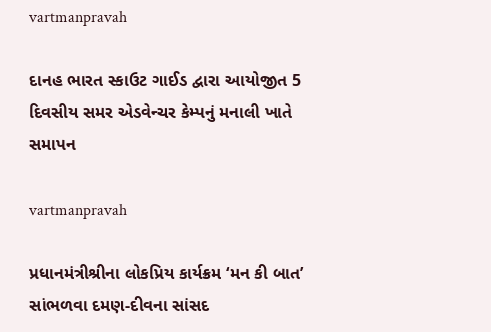vartmanpravah

દાનહ ભારત સ્‍કાઉટ ગાઈડ દ્વારા આયોજીત 5 દિવસીય સમર એડવેન્‍ચર કેમ્‍પનું મનાલી ખાતે સમાપન

vartmanpravah

પ્રધાનમંત્રીશ્રીના લોકપ્રિય કાર્યક્રમ ‘મન કી બાત’ સાંભળવા દમણ-દીવના સાંસદ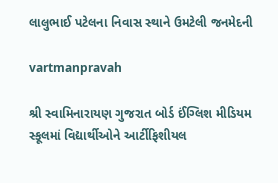લાલુભાઈ પટેલના નિવાસ સ્‍થાને ઉમટેલી જનમેદની

vartmanpravah

શ્રી સ્‍વામિનારાયણ ગુજરાત બોર્ડ ઈંગ્‍લિશ મીડિયમ સ્‍કૂલમાં વિદ્યાર્થીઓને આર્ટીફિશીયલ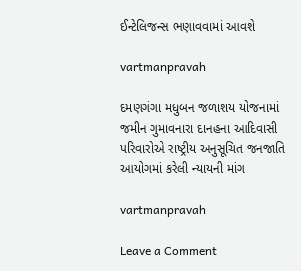ઈન્‍ટેલિજન્‍સ ભણાવવામાં આવશે

vartmanpravah

દમણગંગા મધુબન જળાશય યોજનામાં જમીન ગુમાવનારા દાનહના આદિવાસી પરિવારોએ રાષ્ટ્રીય અનુસૂચિત જનજાતિ આયોગમાં કરેલી ન્‍યાયની માંગ

vartmanpravah

Leave a Comment